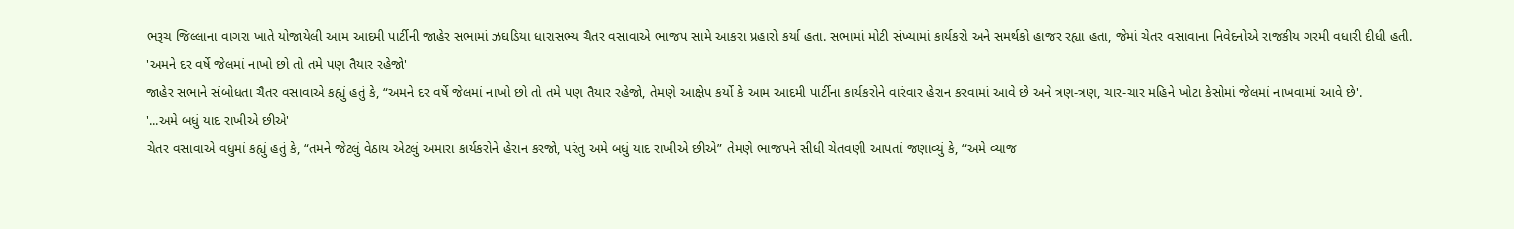ભરૂચ જિલ્લાના વાગરા ખાતે યોજાયેલી આમ આદમી પાર્ટીની જાહેર સભામાં ઝઘડિયા ધારાસભ્ય ચૈતર વસાવાએ ભાજપ સામે આકરા પ્રહારો કર્યા હતા. સભામાં મોટી સંખ્યામાં કાર્યકરો અને સમર્થકો હાજર રહ્યા હતા, જેમાં ચેતર વસાવાના નિવેદનોએ રાજકીય ગરમી વધારી દીધી હતી.
'અમને દર વર્ષે જેલમાં નાખો છો તો તમે પણ તૈયાર રહેજો'
જાહેર સભાને સંબોધતા ચૈતર વસાવાએ કહ્યું હતું કે, “અમને દર વર્ષે જેલમાં નાખો છો તો તમે પણ તૈયાર રહેજો, તેમણે આક્ષેપ કર્યો કે આમ આદમી પાર્ટીના કાર્યકરોને વારંવાર હેરાન કરવામાં આવે છે અને ત્રણ-ત્રણ, ચાર-ચાર મહિને ખોટા કેસોમાં જેલમાં નાખવામાં આવે છે'.
'...અમે બધું યાદ રાખીએ છીએ'
ચેતર વસાવાએ વધુમાં કહ્યું હતું કે, “તમને જેટલું વેઠાય એટલું અમારા કાર્યકરોને હેરાન કરજો, પરંતુ અમે બધું યાદ રાખીએ છીએ” તેમણે ભાજપને સીધી ચેતવણી આપતાં જણાવ્યું કે, “અમે વ્યાજ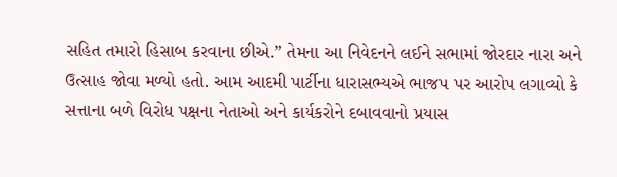સહિત તમારો હિસાબ કરવાના છીએ.” તેમના આ નિવેદનને લઈને સભામાં જોરદાર નારા અને ઉત્સાહ જોવા મળ્યો હતો. આમ આદમી પાર્ટીના ધારાસભ્યએ ભાજપ પર આરોપ લગાવ્યો કે સત્તાના બળે વિરોધ પક્ષના નેતાઓ અને કાર્યકરોને દબાવવાનો પ્રયાસ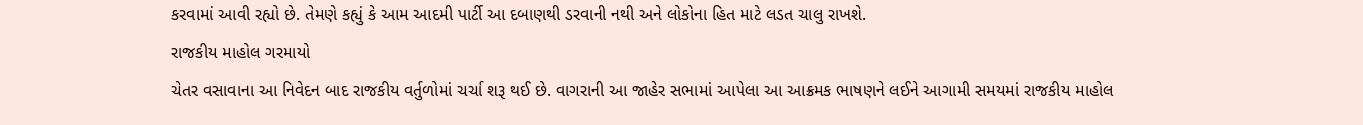કરવામાં આવી રહ્યો છે. તેમણે કહ્યું કે આમ આદમી પાર્ટી આ દબાણથી ડરવાની નથી અને લોકોના હિત માટે લડત ચાલુ રાખશે.
રાજકીય માહોલ ગરમાયો
ચેતર વસાવાના આ નિવેદન બાદ રાજકીય વર્તુળોમાં ચર્ચા શરૂ થઈ છે. વાગરાની આ જાહેર સભામાં આપેલા આ આક્રમક ભાષણને લઈને આગામી સમયમાં રાજકીય માહોલ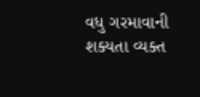વધુ ગરમાવાની શક્યતા વ્યક્ત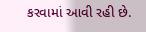કરવામાં આવી રહી છે.